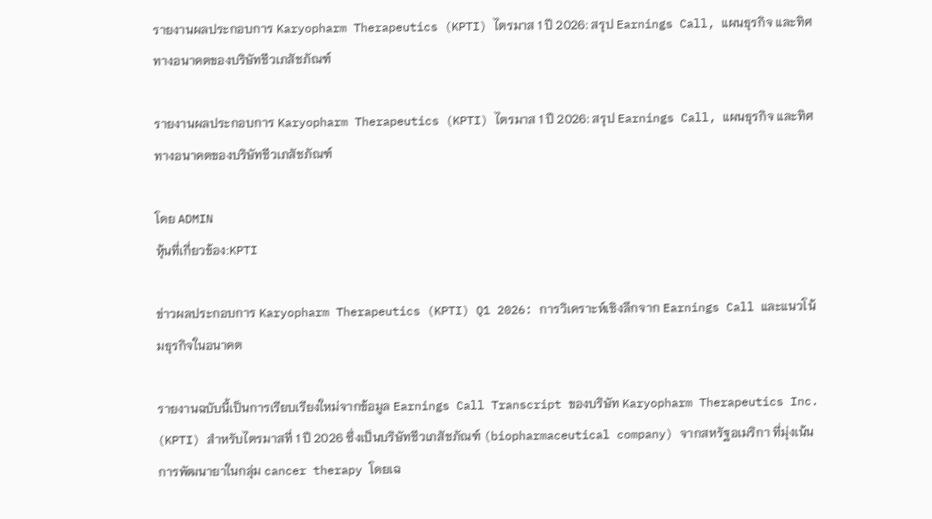รายงานผลประกอบการ Karyopharm Therapeutics (KPTI) ไตรมาส 1 ปี 2026: สรุป Earnings Call, แผนธุรกิจ และทิศทางอนาคตของบริษัทชีวเภสัชภัณฑ์

รายงานผลประกอบการ Karyopharm Therapeutics (KPTI) ไตรมาส 1 ปี 2026: สรุป Earnings Call, แผนธุรกิจ และทิศทางอนาคตของบริษัทชีวเภสัชภัณฑ์

โดย ADMIN
หุ้นที่เกี่ยวข้อง:KPTI

ข่าวผลประกอบการ Karyopharm Therapeutics (KPTI) Q1 2026: การวิเคราะห์เชิงลึกจาก Earnings Call และแนวโน้มธุรกิจในอนาคต

รายงานฉบับนี้เป็นการเรียบเรียงใหม่จากข้อมูล Earnings Call Transcript ของบริษัท Karyopharm Therapeutics Inc. (KPTI) สำหรับไตรมาสที่ 1 ปี 2026 ซึ่งเป็นบริษัทชีวเภสัชภัณฑ์ (biopharmaceutical company) จากสหรัฐอเมริกา ที่มุ่งเน้นการพัฒนายาในกลุ่ม cancer therapy โดยเฉ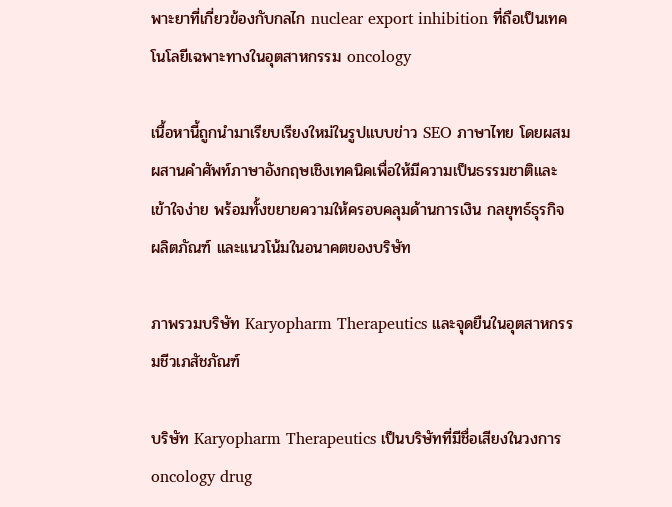พาะยาที่เกี่ยวข้องกับกลไก nuclear export inhibition ที่ถือเป็นเทคโนโลยีเฉพาะทางในอุตสาหกรรม oncology

เนื้อหานี้ถูกนำมาเรียบเรียงใหม่ในรูปแบบข่าว SEO ภาษาไทย โดยผสมผสานคำศัพท์ภาษาอังกฤษเชิงเทคนิคเพื่อให้มีความเป็นธรรมชาติและเข้าใจง่าย พร้อมทั้งขยายความให้ครอบคลุมด้านการเงิน กลยุทธ์ธุรกิจ ผลิตภัณฑ์ และแนวโน้มในอนาคตของบริษัท

ภาพรวมบริษัท Karyopharm Therapeutics และจุดยืนในอุตสาหกรรมชีวเภสัชภัณฑ์

บริษัท Karyopharm Therapeutics เป็นบริษัทที่มีชื่อเสียงในวงการ oncology drug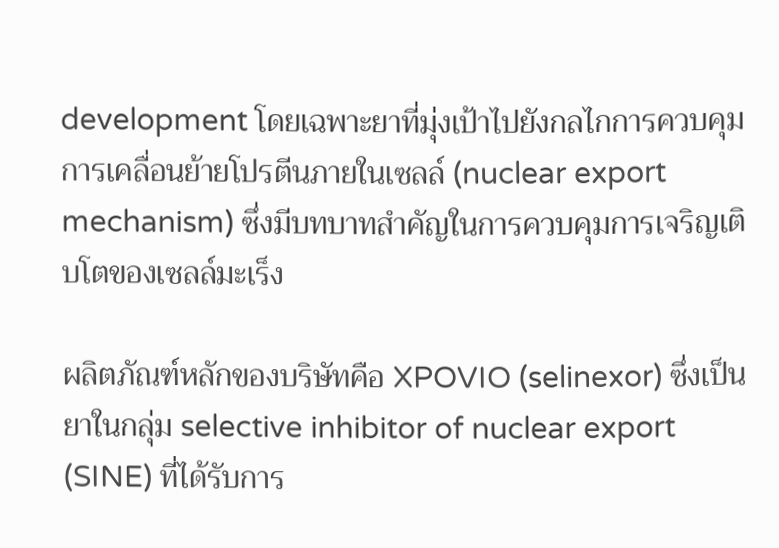development โดยเฉพาะยาที่มุ่งเป้าไปยังกลไกการควบคุมการเคลื่อนย้ายโปรตีนภายในเซลล์ (nuclear export mechanism) ซึ่งมีบทบาทสำคัญในการควบคุมการเจริญเติบโตของเซลล์มะเร็ง

ผลิตภัณฑ์หลักของบริษัทคือ XPOVIO (selinexor) ซึ่งเป็นยาในกลุ่ม selective inhibitor of nuclear export (SINE) ที่ได้รับการ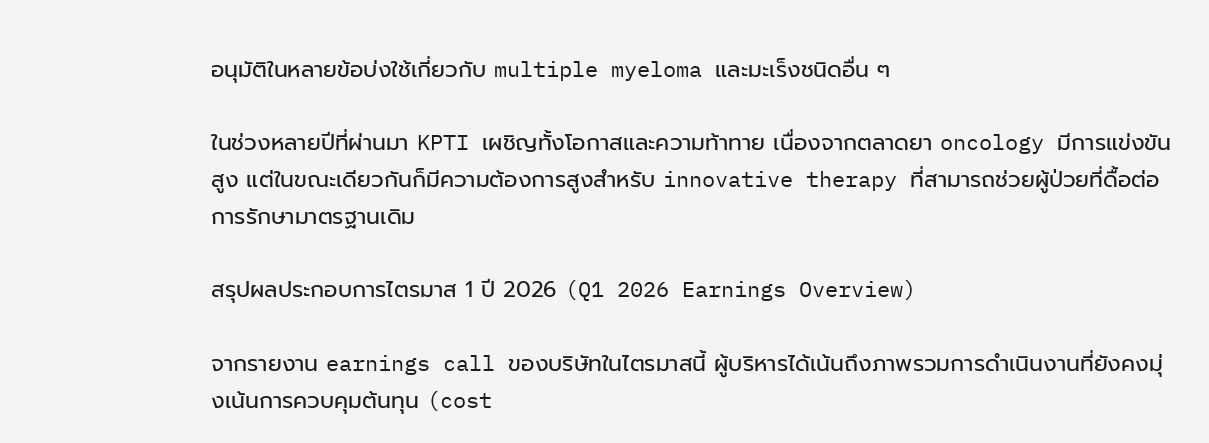อนุมัติในหลายข้อบ่งใช้เกี่ยวกับ multiple myeloma และมะเร็งชนิดอื่น ๆ

ในช่วงหลายปีที่ผ่านมา KPTI เผชิญทั้งโอกาสและความท้าทาย เนื่องจากตลาดยา oncology มีการแข่งขันสูง แต่ในขณะเดียวกันก็มีความต้องการสูงสำหรับ innovative therapy ที่สามารถช่วยผู้ป่วยที่ดื้อต่อการรักษามาตรฐานเดิม

สรุปผลประกอบการไตรมาส 1 ปี 2026 (Q1 2026 Earnings Overview)

จากรายงาน earnings call ของบริษัทในไตรมาสนี้ ผู้บริหารได้เน้นถึงภาพรวมการดำเนินงานที่ยังคงมุ่งเน้นการควบคุมต้นทุน (cost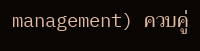management) ควบคู่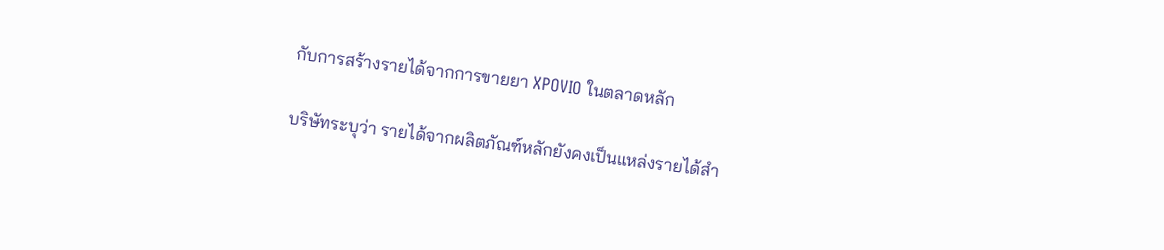กับการสร้างรายได้จากการขายยา XPOVIO ในตลาดหลัก

บริษัทระบุว่า รายได้จากผลิตภัณฑ์หลักยังคงเป็นแหล่งรายได้สำ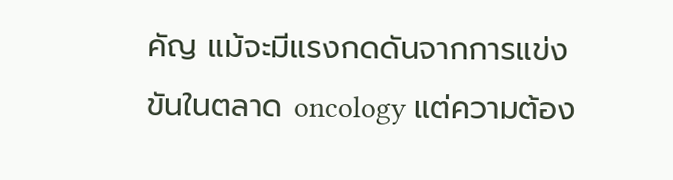คัญ แม้จะมีแรงกดดันจากการแข่งขันในตลาด oncology แต่ความต้อง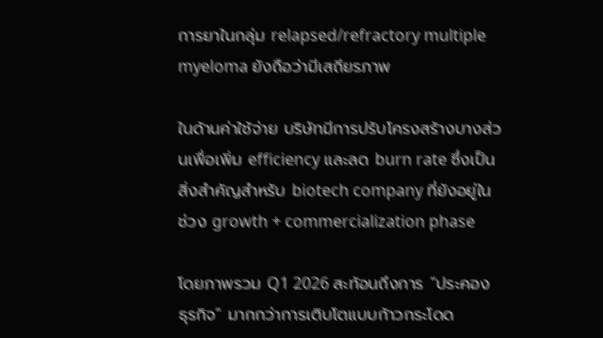การยาในกลุ่ม relapsed/refractory multiple myeloma ยังถือว่ามีเสถียรภาพ

ในด้านค่าใช้จ่าย บริษัทมีการปรับโครงสร้างบางส่วนเพื่อเพิ่ม efficiency และลด burn rate ซึ่งเป็นสิ่งสำคัญสำหรับ biotech company ที่ยังอยู่ในช่วง growth + commercialization phase

โดยภาพรวม Q1 2026 สะท้อนถึงการ “ประคองธุรกิจ” มากกว่าการเติบโตแบบก้าวกระโดด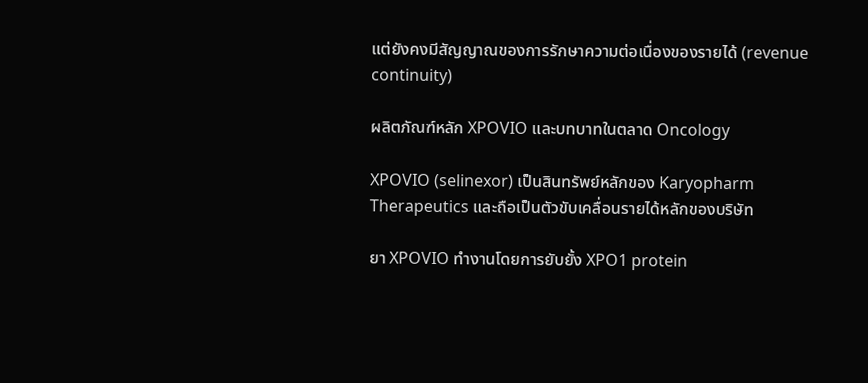แต่ยังคงมีสัญญาณของการรักษาความต่อเนื่องของรายได้ (revenue continuity)

ผลิตภัณฑ์หลัก XPOVIO และบทบาทในตลาด Oncology

XPOVIO (selinexor) เป็นสินทรัพย์หลักของ Karyopharm Therapeutics และถือเป็นตัวขับเคลื่อนรายได้หลักของบริษัท

ยา XPOVIO ทำงานโดยการยับยั้ง XPO1 protein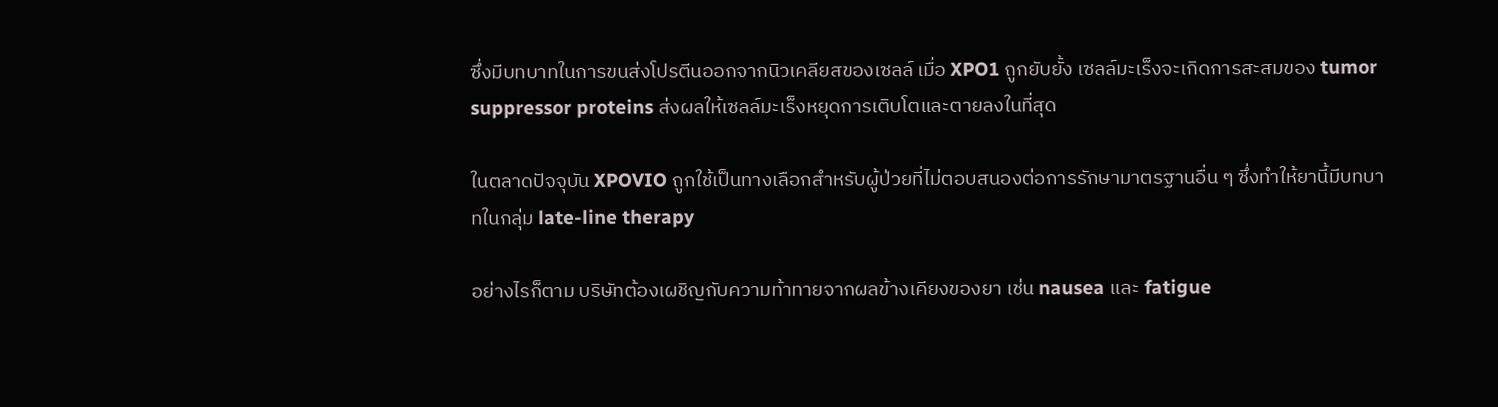ซึ่งมีบทบาทในการขนส่งโปรตีนออกจากนิวเคลียสของเซลล์ เมื่อ XPO1 ถูกยับยั้ง เซลล์มะเร็งจะเกิดการสะสมของ tumor suppressor proteins ส่งผลให้เซลล์มะเร็งหยุดการเติบโตและตายลงในที่สุด

ในตลาดปัจจุบัน XPOVIO ถูกใช้เป็นทางเลือกสำหรับผู้ป่วยที่ไม่ตอบสนองต่อการรักษามาตรฐานอื่น ๆ ซึ่งทำให้ยานี้มีบทบาทในกลุ่ม late-line therapy

อย่างไรก็ตาม บริษัทต้องเผชิญกับความท้าทายจากผลข้างเคียงของยา เช่น nausea และ fatigue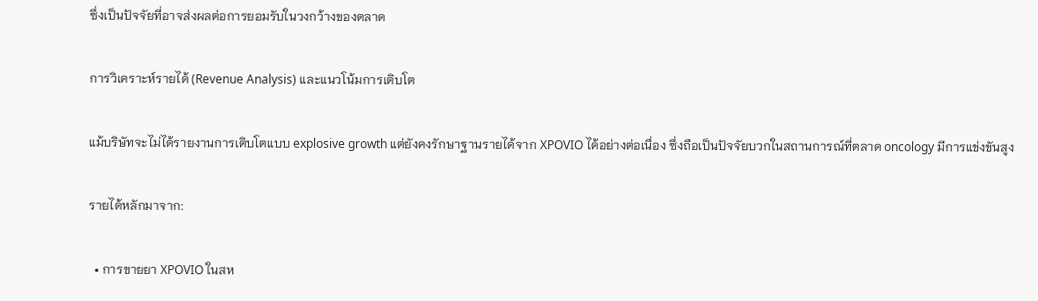ซึ่งเป็นปัจจัยที่อาจส่งผลต่อการยอมรับในวงกว้างของตลาด

การวิเคราะห์รายได้ (Revenue Analysis) และแนวโน้มการเติบโต

แม้บริษัทจะไม่ได้รายงานการเติบโตแบบ explosive growth แต่ยังคงรักษาฐานรายได้จาก XPOVIO ได้อย่างต่อเนื่อง ซึ่งถือเป็นปัจจัยบวกในสถานการณ์ที่ตลาด oncology มีการแข่งขันสูง

รายได้หลักมาจาก:

  • การขายยา XPOVIO ในสห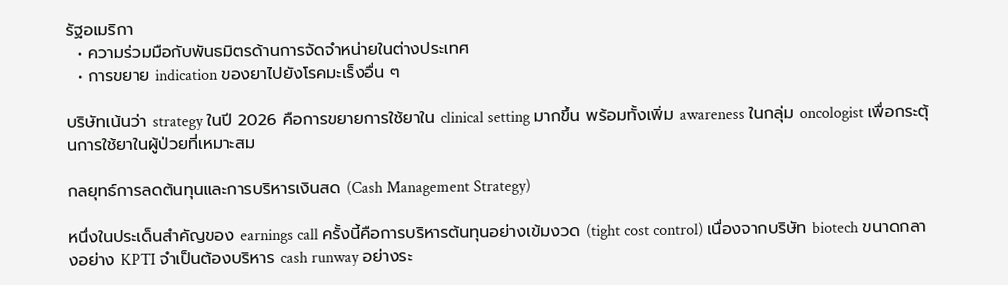รัฐอเมริกา
  • ความร่วมมือกับพันธมิตรด้านการจัดจำหน่ายในต่างประเทศ
  • การขยาย indication ของยาไปยังโรคมะเร็งอื่น ๆ

บริษัทเน้นว่า strategy ในปี 2026 คือการขยายการใช้ยาใน clinical setting มากขึ้น พร้อมทั้งเพิ่ม awareness ในกลุ่ม oncologist เพื่อกระตุ้นการใช้ยาในผู้ป่วยที่เหมาะสม

กลยุทธ์การลดต้นทุนและการบริหารเงินสด (Cash Management Strategy)

หนึ่งในประเด็นสำคัญของ earnings call ครั้งนี้คือการบริหารต้นทุนอย่างเข้มงวด (tight cost control) เนื่องจากบริษัท biotech ขนาดกลางอย่าง KPTI จำเป็นต้องบริหาร cash runway อย่างระ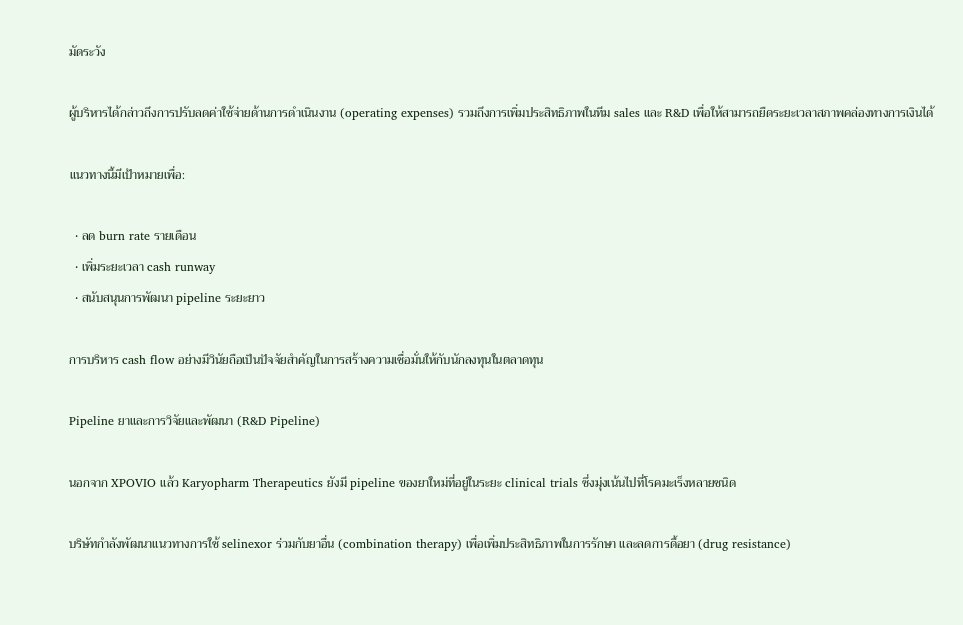มัดระวัง

ผู้บริหารได้กล่าวถึงการปรับลดค่าใช้จ่ายด้านการดำเนินงาน (operating expenses) รวมถึงการเพิ่มประสิทธิภาพในทีม sales และ R&D เพื่อให้สามารถยืดระยะเวลาสภาพคล่องทางการเงินได้

แนวทางนี้มีเป้าหมายเพื่อ:

  • ลด burn rate รายเดือน
  • เพิ่มระยะเวลา cash runway
  • สนับสนุนการพัฒนา pipeline ระยะยาว

การบริหาร cash flow อย่างมีวินัยถือเป็นปัจจัยสำคัญในการสร้างความเชื่อมั่นให้กับนักลงทุนในตลาดทุน

Pipeline ยาและการวิจัยและพัฒนา (R&D Pipeline)

นอกจาก XPOVIO แล้ว Karyopharm Therapeutics ยังมี pipeline ของยาใหม่ที่อยู่ในระยะ clinical trials ซึ่งมุ่งเน้นไปที่โรคมะเร็งหลายชนิด

บริษัทกำลังพัฒนาแนวทางการใช้ selinexor ร่วมกับยาอื่น (combination therapy) เพื่อเพิ่มประสิทธิภาพในการรักษา และลดการดื้อยา (drug resistance)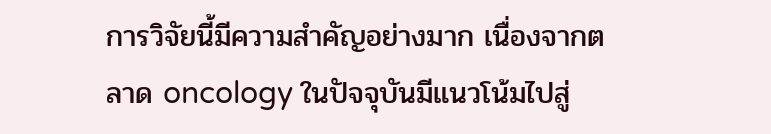การวิจัยนี้มีความสำคัญอย่างมาก เนื่องจากตลาด oncology ในปัจจุบันมีแนวโน้มไปสู่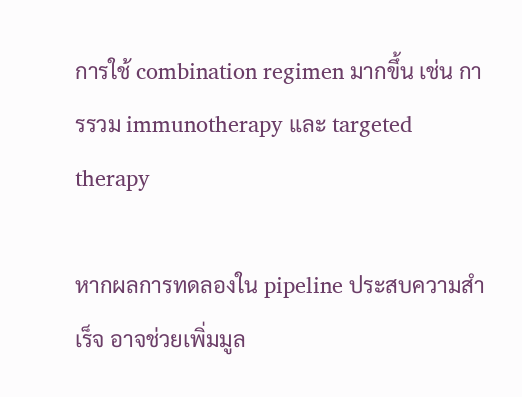การใช้ combination regimen มากขึ้น เช่น การรวม immunotherapy และ targeted therapy

หากผลการทดลองใน pipeline ประสบความสำเร็จ อาจช่วยเพิ่มมูล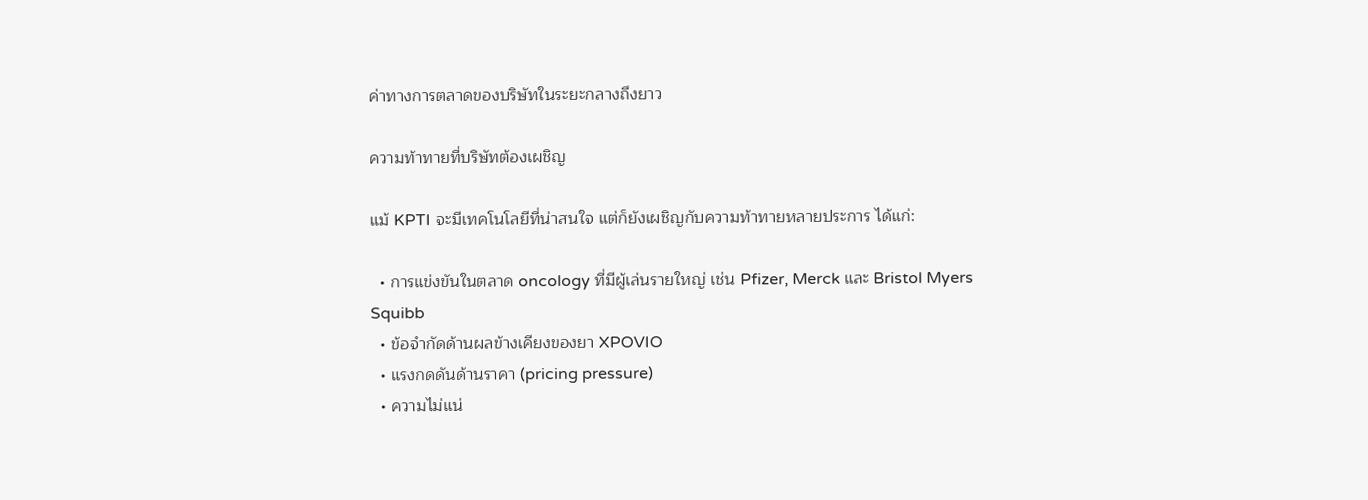ค่าทางการตลาดของบริษัทในระยะกลางถึงยาว

ความท้าทายที่บริษัทต้องเผชิญ

แม้ KPTI จะมีเทคโนโลยีที่น่าสนใจ แต่ก็ยังเผชิญกับความท้าทายหลายประการ ได้แก่:

  • การแข่งขันในตลาด oncology ที่มีผู้เล่นรายใหญ่ เช่น Pfizer, Merck และ Bristol Myers Squibb
  • ข้อจำกัดด้านผลข้างเคียงของยา XPOVIO
  • แรงกดดันด้านราคา (pricing pressure)
  • ความไม่แน่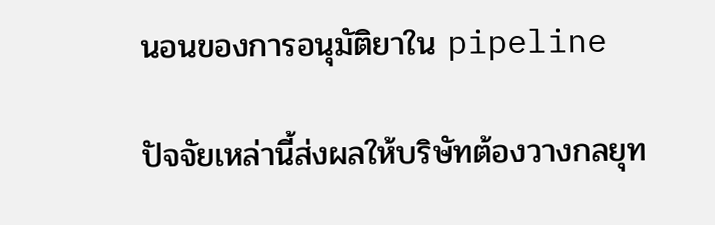นอนของการอนุมัติยาใน pipeline

ปัจจัยเหล่านี้ส่งผลให้บริษัทต้องวางกลยุท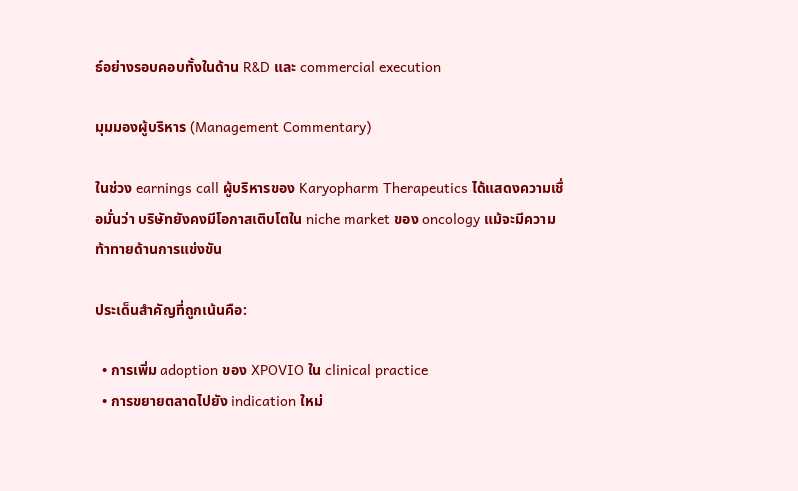ธ์อย่างรอบคอบทั้งในด้าน R&D และ commercial execution

มุมมองผู้บริหาร (Management Commentary)

ในช่วง earnings call ผู้บริหารของ Karyopharm Therapeutics ได้แสดงความเชื่อมั่นว่า บริษัทยังคงมีโอกาสเติบโตใน niche market ของ oncology แม้จะมีความท้าทายด้านการแข่งขัน

ประเด็นสำคัญที่ถูกเน้นคือ:

  • การเพิ่ม adoption ของ XPOVIO ใน clinical practice
  • การขยายตลาดไปยัง indication ใหม่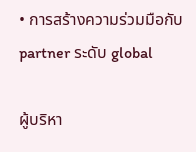• การสร้างความร่วมมือกับ partner ระดับ global

ผู้บริหา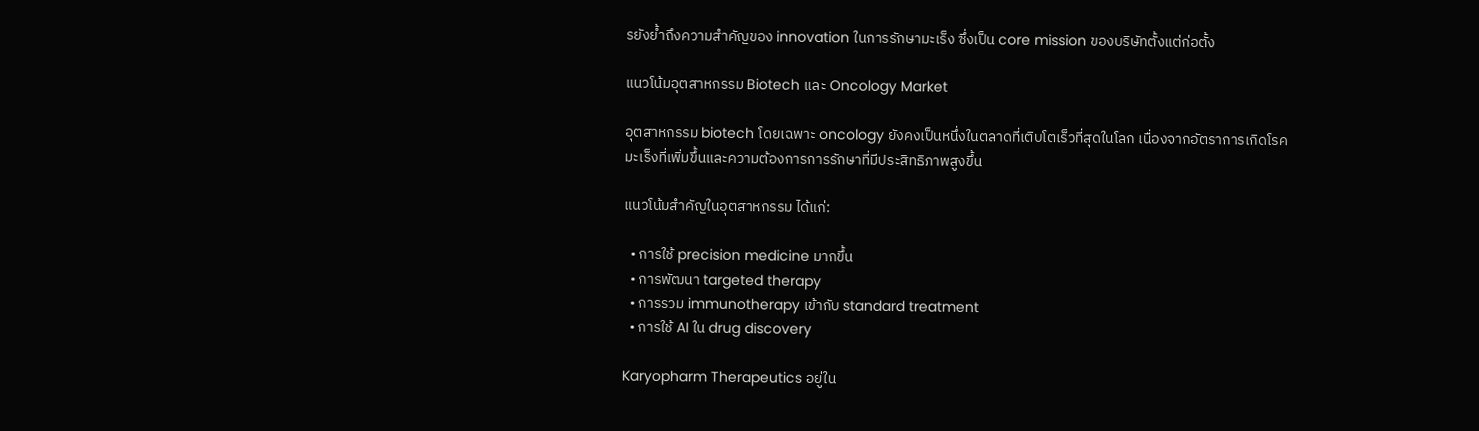รยังย้ำถึงความสำคัญของ innovation ในการรักษามะเร็ง ซึ่งเป็น core mission ของบริษัทตั้งแต่ก่อตั้ง

แนวโน้มอุตสาหกรรม Biotech และ Oncology Market

อุตสาหกรรม biotech โดยเฉพาะ oncology ยังคงเป็นหนึ่งในตลาดที่เติบโตเร็วที่สุดในโลก เนื่องจากอัตราการเกิดโรคมะเร็งที่เพิ่มขึ้นและความต้องการการรักษาที่มีประสิทธิภาพสูงขึ้น

แนวโน้มสำคัญในอุตสาหกรรม ได้แก่:

  • การใช้ precision medicine มากขึ้น
  • การพัฒนา targeted therapy
  • การรวม immunotherapy เข้ากับ standard treatment
  • การใช้ AI ใน drug discovery

Karyopharm Therapeutics อยู่ใน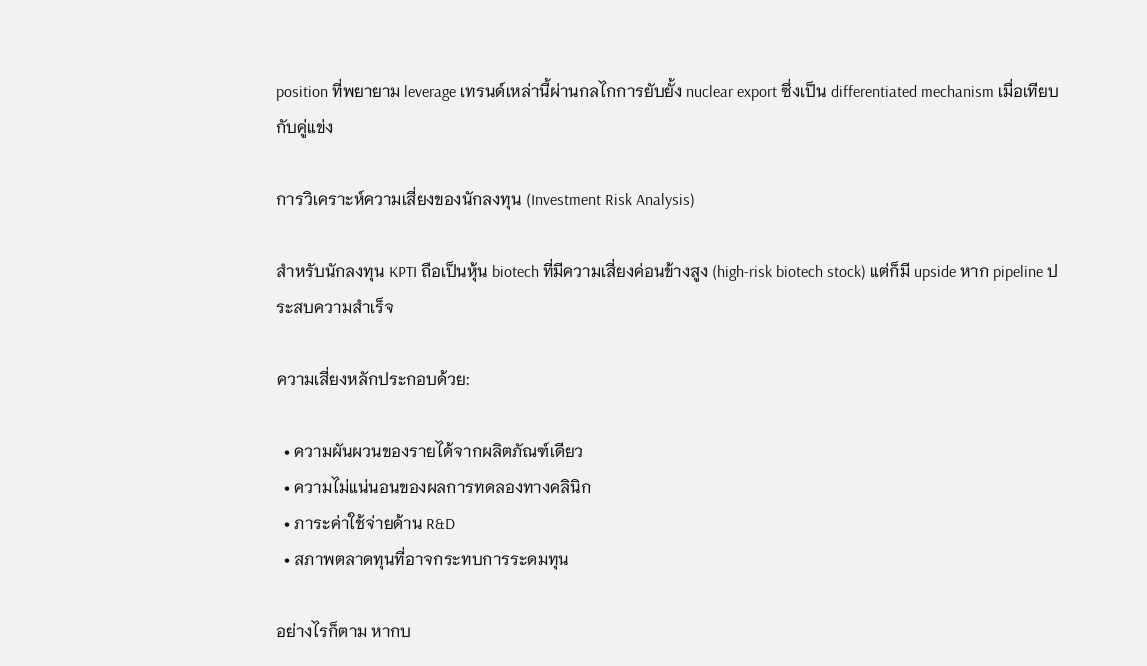position ที่พยายาม leverage เทรนด์เหล่านี้ผ่านกลไกการยับยั้ง nuclear export ซึ่งเป็น differentiated mechanism เมื่อเทียบกับคู่แข่ง

การวิเคราะห์ความเสี่ยงของนักลงทุน (Investment Risk Analysis)

สำหรับนักลงทุน KPTI ถือเป็นหุ้น biotech ที่มีความเสี่ยงค่อนข้างสูง (high-risk biotech stock) แต่ก็มี upside หาก pipeline ประสบความสำเร็จ

ความเสี่ยงหลักประกอบด้วย:

  • ความผันผวนของรายได้จากผลิตภัณฑ์เดียว
  • ความไม่แน่นอนของผลการทดลองทางคลินิก
  • ภาระค่าใช้จ่ายด้าน R&D
  • สภาพตลาดทุนที่อาจกระทบการระดมทุน

อย่างไรก็ตาม หากบ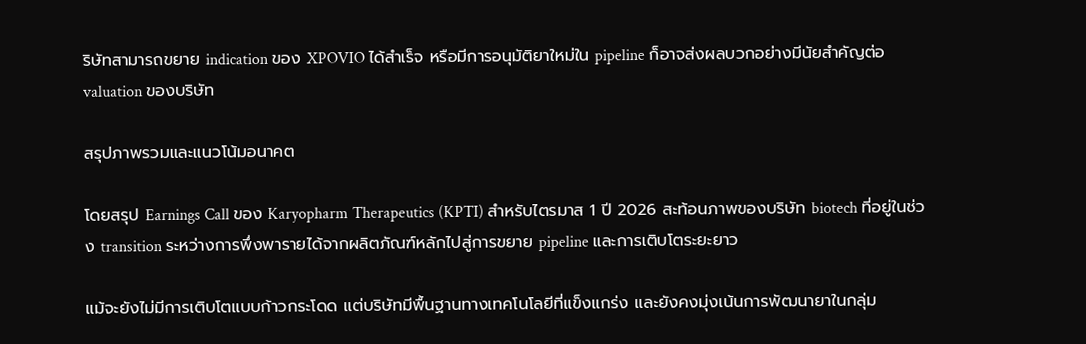ริษัทสามารถขยาย indication ของ XPOVIO ได้สำเร็จ หรือมีการอนุมัติยาใหม่ใน pipeline ก็อาจส่งผลบวกอย่างมีนัยสำคัญต่อ valuation ของบริษัท

สรุปภาพรวมและแนวโน้มอนาคต

โดยสรุป Earnings Call ของ Karyopharm Therapeutics (KPTI) สำหรับไตรมาส 1 ปี 2026 สะท้อนภาพของบริษัท biotech ที่อยู่ในช่วง transition ระหว่างการพึ่งพารายได้จากผลิตภัณฑ์หลักไปสู่การขยาย pipeline และการเติบโตระยะยาว

แม้จะยังไม่มีการเติบโตแบบก้าวกระโดด แต่บริษัทมีพื้นฐานทางเทคโนโลยีที่แข็งแกร่ง และยังคงมุ่งเน้นการพัฒนายาในกลุ่ม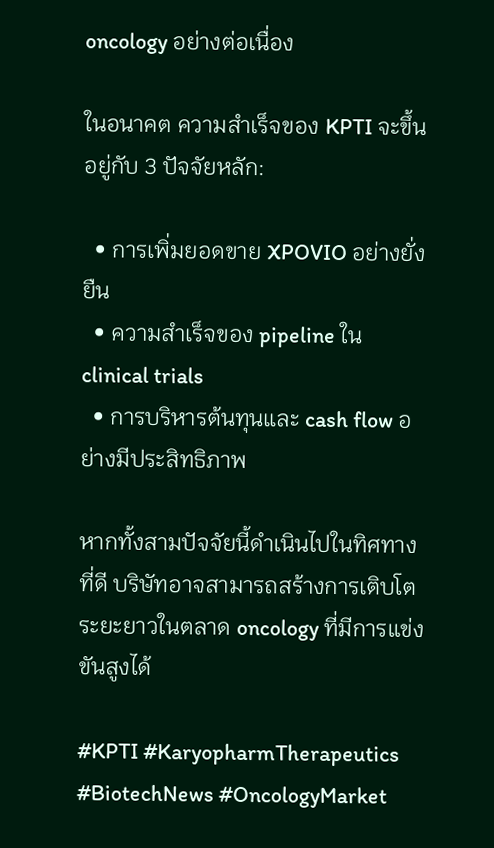oncology อย่างต่อเนื่อง

ในอนาคต ความสำเร็จของ KPTI จะขึ้นอยู่กับ 3 ปัจจัยหลัก:

  • การเพิ่มยอดขาย XPOVIO อย่างยั่งยืน
  • ความสำเร็จของ pipeline ใน clinical trials
  • การบริหารต้นทุนและ cash flow อย่างมีประสิทธิภาพ

หากทั้งสามปัจจัยนี้ดำเนินไปในทิศทางที่ดี บริษัทอาจสามารถสร้างการเติบโตระยะยาวในตลาด oncology ที่มีการแข่งขันสูงได้

#KPTI #KaryopharmTherapeutics #BiotechNews #OncologyMarket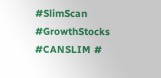#SlimScan #GrowthStocks #CANSLIM #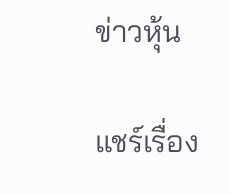ข่าวหุ้น

แชร์เรื่อง